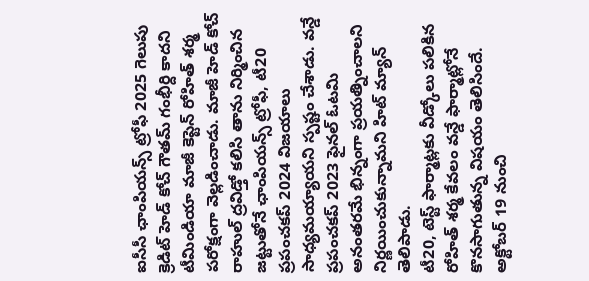ఐసీసీ ఛాంపియన్స్ ట్రోఫీ 2025 గెలుపు క్రెడిట్ హెడ్ కోచ్ గౌతమ్ గంభీర్ది కాదని టీమిండియా మాజీ కెప్టెన్ రోహిత్ శర్మ పరోక్షంగా వెల్లడించాడు. మాజీ హెడ్ కోచ్ రాహుల్ ద్రవిడ్తో కలిసి తాను నిర్మించిన జట్టుతోనే ఛాంపియన్స్ ట్రోఫీ, టీ20 ప్రపంచకప్ 2024 విజయాలు సాధ్యమయ్యాయని స్పష్టం చేశాడు. వన్డే ప్రపంచకప్ 2023 ఫైనల్ ఓటమి అనంతరమే భిన్నంగా ప్రయత్నించాలని నిర్ణయించుకున్నామని హిట్ మ్యాన్ తెలిపాడు.
టీ20, టెస్ట్ ఫార్మాట్లకు వీడ్కోలు పలికిన రోహిత్ శర్మ కేవలం వన్డే ఫార్మాట్లోనే కొనసాగుతున్న విషయం తెలిసిందే. అక్టోబర్ 19 నుంచి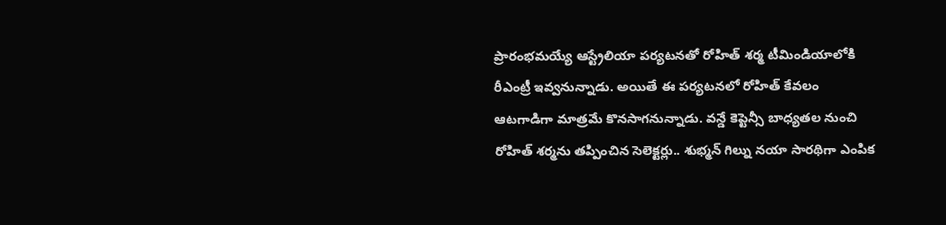ప్రారంభమయ్యే ఆస్ట్రేలియా పర్యటనతో రోహిత్ శర్మ టీమిండియాలోకి రీఎంట్రీ ఇవ్వనున్నాడు. అయితే ఈ పర్యటనలో రోహిత్ కేవలం ఆటగాడిగా మాత్రమే కొనసాగనున్నాడు. వన్డే కెప్టెన్సీ బాధ్యతల నుంచి రోహిత్ శర్మను తప్పించిన సెలెక్టర్లు.. శుభ్మన్ గిల్ను నయా సారథిగా ఎంపిక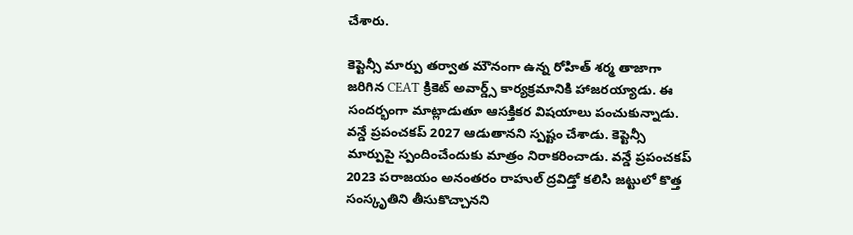చేశారు.

కెప్టెన్సీ మార్పు తర్వాత మౌనంగా ఉన్న రోహిత్ శర్మ తాజాగా జరిగిన CEAT క్రికెట్ అవార్డ్స్ కార్యక్రమానికి హాజరయ్యాడు. ఈ సందర్భంగా మాట్లాడుతూ ఆసక్తికర విషయాలు పంచుకున్నాడు. వన్డే ప్రపంచకప్ 2027 ఆడుతానని స్పష్టం చేశాడు. కెప్టెన్సీ మార్పుపై స్పందించేందుకు మాత్రం నిరాకరించాడు. వన్డే ప్రపంచకప్ 2023 పరాజయం అనంతరం రాహుల్ ద్రవిడ్తో కలిసి జట్టులో కొత్త సంస్కృతిని తీసుకొచ్చానని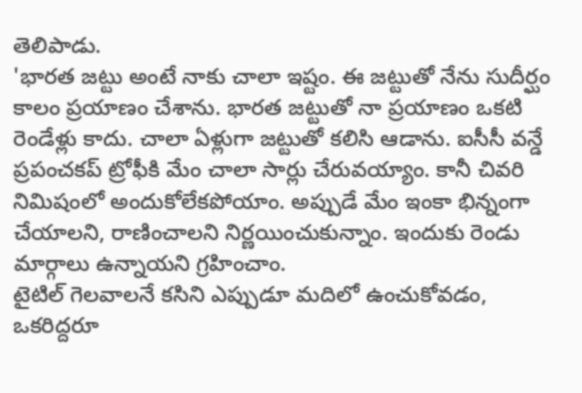తెలిపాడు.
'భారత జట్టు అంటే నాకు చాలా ఇష్టం. ఈ జట్టుతో నేను సుదీర్ఘం కాలం ప్రయాణం చేశాను. భారత జట్టుతో నా ప్రయాణం ఒకటి రెండేళ్లు కాదు. చాలా ఏళ్లుగా జట్టుతో కలిసి ఆడాను. ఐసీసీ వన్డే ప్రపంచకప్ ట్రోఫీకి మేం చాలా సార్లు చేరువయ్యాం. కానీ చివరి నిమిషంలో అందుకోలేకపోయాం. అప్పుడే మేం ఇంకా భిన్నంగా చేయాలని, రాణించాలని నిర్ణయించుకున్నాం. ఇందుకు రెండు మార్గాలు ఉన్నాయని గ్రహించాం.
టైటిల్ గెలవాలనే కసిని ఎప్పుడూ మదిలో ఉంచుకోవడం, ఒకరిద్దరూ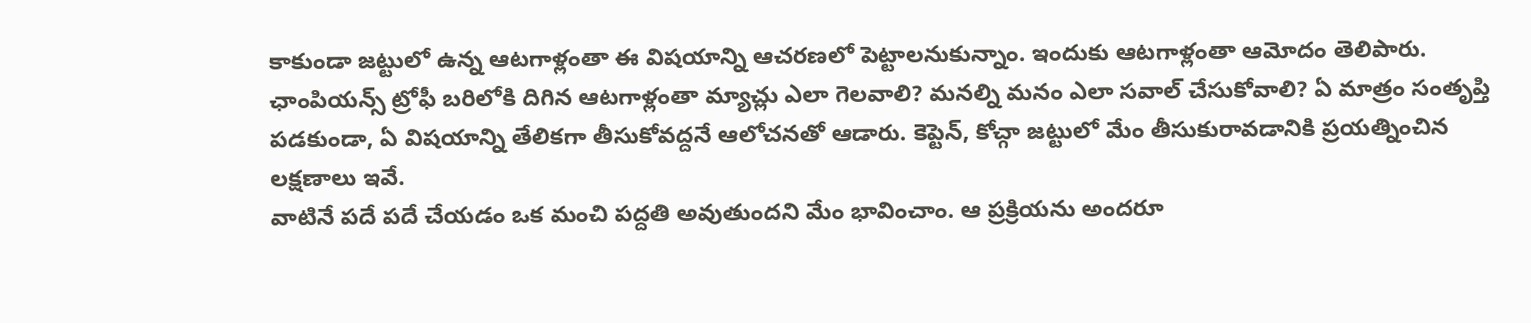కాకుండా జట్టులో ఉన్న ఆటగాళ్లంతా ఈ విషయాన్ని ఆచరణలో పెట్టాలనుకున్నాం. ఇందుకు ఆటగాళ్లంతా ఆమోదం తెలిపారు. ఛాంపియన్స్ ట్రోఫీ బరిలోకి దిగిన ఆటగాళ్లంతా మ్యాచ్లు ఎలా గెలవాలి? మనల్ని మనం ఎలా సవాల్ చేసుకోవాలి? ఏ మాత్రం సంతృప్తి పడకుండా, ఏ విషయాన్ని తేలికగా తీసుకోవద్దనే ఆలోచనతో ఆడారు. కెప్టెన్, కోచ్గా జట్టులో మేం తీసుకురావడానికి ప్రయత్నించిన లక్షణాలు ఇవే.
వాటినే పదే పదే చేయడం ఒక మంచి పద్దతి అవుతుందని మేం భావించాం. ఆ ప్రక్రియను అందరూ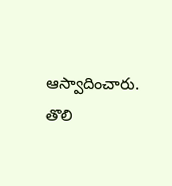ఆస్వాదించారు. తొలి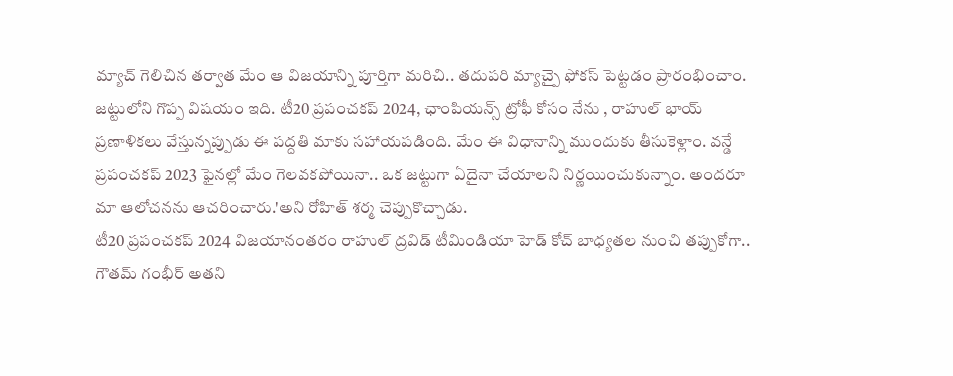మ్యాచ్ గెలిచిన తర్వాత మేం ఆ విజయాన్ని పూర్తిగా మరిచి.. తదుపరి మ్యాచ్పై ఫోకస్ పెట్టడం ప్రారంభించాం. జట్టులోని గొప్ప విషయం ఇది. టీ20 ప్రపంచకప్ 2024, ఛాంపియన్స్ ట్రోఫీ కోసం నేను , రాహుల్ భాయ్ ప్రణాళికలు వేస్తున్నప్పుడు ఈ పద్దతి మాకు సహాయపడింది. మేం ఈ విధానాన్ని ముందుకు తీసుకెళ్లాం. వన్డే ప్రపంచకప్ 2023 ఫైనల్లో మేం గెలవకపోయినా.. ఒక జట్టుగా ఏదైనా చేయాలని నిర్ణయించుకున్నాం. అందరూ మా ఆలోచనను ఆచరించారు.'అని రోహిత్ శర్మ చెప్పుకొచ్చాడు.
టీ20 ప్రపంచకప్ 2024 విజయానంతరం రాహుల్ ద్రవిడ్ టీమిండియా హెడ్ కోచ్ బాధ్యతల నుంచి తప్పుకోగా.. గౌతమ్ గంభీర్ అతని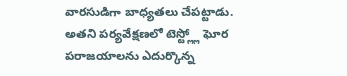వారసుడిగా బాధ్యతలు చేపట్టాడు. అతని పర్యవేక్షణలో టెస్ట్ల్లో ఘోర పరాజయాలను ఎదుర్కొన్న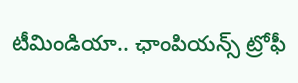టీమిండియా.. ఛాంపియన్స్ ట్రోఫీ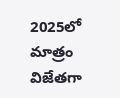2025లో మాత్రం విజేతగా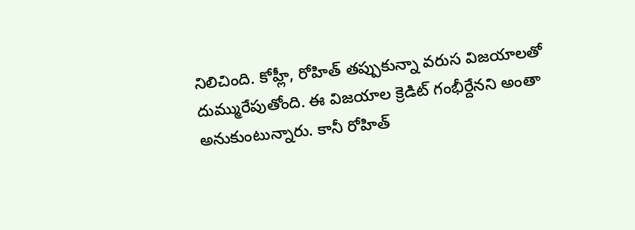నిలిచింది. కోహ్లీ, రోహిత్ తప్పుకున్నా వరుస విజయాలతో దుమ్మురేపుతోంది. ఈ విజయాల క్రెడిట్ గంభీర్దేనని అంతా అనుకుంటున్నారు. కానీ రోహిత్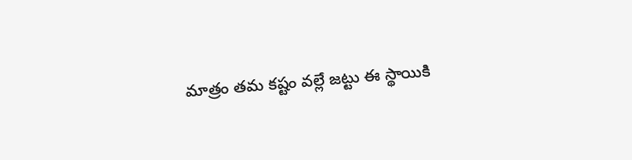మాత్రం తమ కష్టం వల్లే జట్టు ఈ స్థాయికి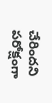చేరిందని పరోక్షంగా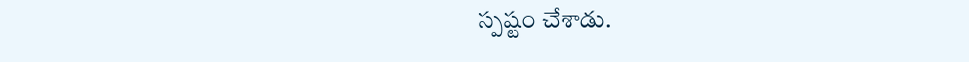స్పష్టం చేశాడు.